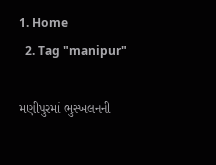1. Home
  2. Tag "manipur"

મણીપુરમાં ભુસ્ખલનની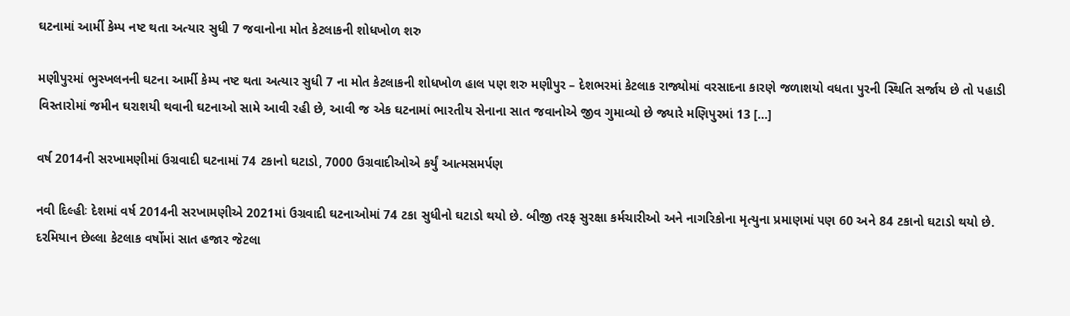ઘટનામાં આર્મી કેમ્પ નષ્ટ થતા અત્યાર સુધી 7 જવાનોના મોત કેટલાકની શોધખોળ શરુ

મણીપુરમાં ભુસ્ખલનની ઘટના આર્મી કેમ્પ નષ્ટ થતા અત્યાર સુધી 7 ના મોત કેટલાકની શોધખોળ હાલ પણ શરુ મણીપુર – દેશભરમાં કેટલાક રાજ્યોમાં વરસાદના કારણે જળાશયો વધતા પુરની સ્થિતિ સર્જાય છે તો પહાડી વિસ્તારોમાં જમીન ઘરાશયી થવાની ઘટનાઓ સામે આવી રહી છે, આવી જ એક ઘટનામાં ભારતીય સેનાના સાત જવાનોએ જીવ ગુમાવ્યો છે જ્યારે મણિપુરમાં 13 […]

વર્ષ 2014ની સરખામણીમાં ઉગ્રવાદી ઘટનામાં 74 ટકાનો ઘટાડો, 7000 ઉગ્રવાદીઓએ કર્યું આત્મસમર્પણ

નવી દિલ્હીઃ દેશમાં વર્ષ 2014ની સરખામણીએ 2021માં ઉગ્રવાદી ઘટનાઓમાં 74 ટકા સુધીનો ઘટાડો થયો છે. બીજી તરફ સુરક્ષા કર્મચારીઓ અને નાગરિકોના મૃત્યુના પ્રમાણમાં પણ 60 અને 84 ટકાનો ઘટાડો થયો છે. દરમિયાન છેલ્લા કેટલાક વર્ષોમાં સાત હજાર જેટલા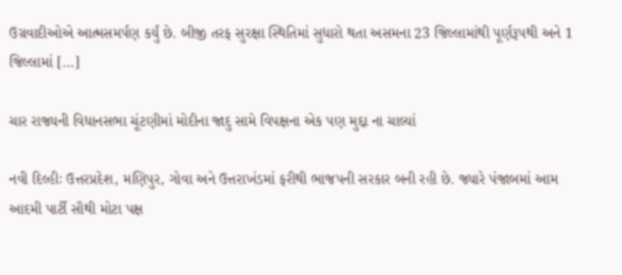ઉગ્રવાદીઓએ આત્મસમર્પણ કર્યું છે. બીજી તરફ સુરક્ષા સ્થિતિમાં સુધારો થતા અસમના 23 જિલ્લામાંથી પૂર્ણરૂપથી અને 1 જિલ્લામાં […]

ચાર રાજ્યની વિધાનસભા ચૂંટણીમાં મોદીના જાદુ સામે વિપક્ષના એક પણ મુદ્દા ના ચાલ્યાં

નવી દિલ્હીઃ ઉત્તરપ્રદેશ, મણિપુર, ગોવા અને ઉત્તરાખંડમાં ફરીથી ભાજપની સરકાર બની રહી છે. જ્યારે પંજાબમાં આમ આદમી પાર્ટી સૌથી મોટા પક્ષ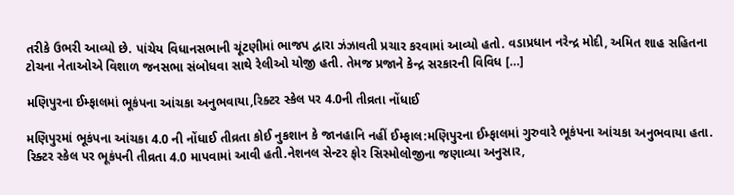તરીકે ઉભરી આવ્યો છે. પાંચેય વિધાનસભાની ચૂંટણીમાં ભાજપ દ્વારા ઝંઝાવતી પ્રચાર કરવામાં આવ્યો હતો. વડાપ્રધાન નરેન્દ્ર મોદી, અમિત શાહ સહિતના ટોચના નેતાઓએ વિશાળ જનસભા સંબોધવા સાથે રેલીઓ યોજી હતી. તેમજ પ્રજાને કેન્દ્ર સરકારની વિવિધ […]

મણિપુરના ઈમ્ફાલમાં ભૂકંપના આંચકા અનુભવાયા,રિક્ટર સ્કેલ પર 4.0ની તીવ્રતા નોંધાઈ

મણિપુરમાં ભૂકંપના આંચકા 4.0 ની નોંધાઈ તીવ્રતા કોઈ નુકશાન કે જાનહાનિ નહીં ઈમ્ફાલ:મણિપુરના ઈમ્ફાલમાં ગુરુવારે ભૂકંપના આંચકા અનુભવાયા હતા. રિક્ટર સ્કેલ પર ભૂકંપની તીવ્રતા 4.0 માપવામાં આવી હતી.નેશનલ સેન્ટર ફોર સિસ્મોલોજીના જણાવ્યા અનુસાર,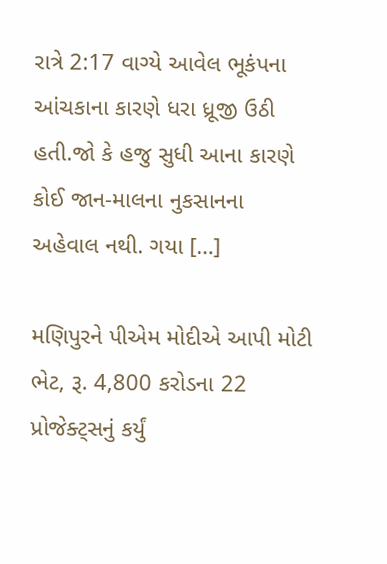રાત્રે 2:17 વાગ્યે આવેલ ભૂકંપના આંચકાના કારણે ધરા ધ્રૂજી ઉઠી હતી.જો કે હજુ સુધી આના કારણે કોઈ જાન-માલના નુકસાનના અહેવાલ નથી. ગયા […]

મણિપુરને પીએમ મોદીએ આપી મોટી ભેટ, રૂ. 4,800 કરોડના 22 પ્રોજેક્ટ્સનું કર્યું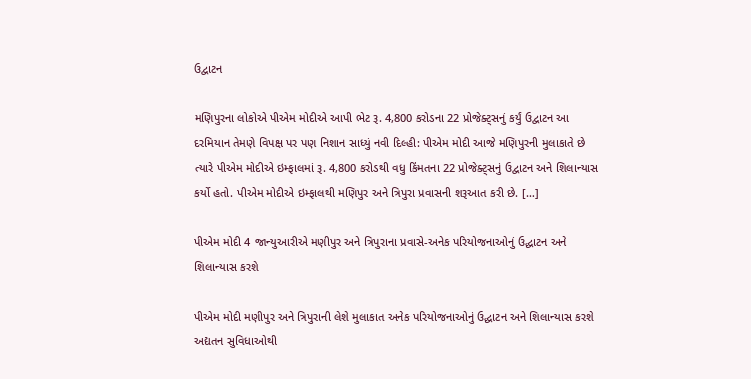ઉદ્વાટન

મણિપુરના લોકોએ પીએમ મોદીએ આપી ભેટ રૂ. 4,800 કરોડના 22 પ્રોજેક્ટ્સનું કર્યું ઉદ્વાટન આ દરમિયાન તેમણે વિપક્ષ પર પણ નિશાન સાધ્યું નવી દિલ્હી: પીએમ મોદી આજે મણિપુરની મુલાકાતે છે ત્યારે પીએમ મોદીએ ઇમ્ફાલમાં રૂ. 4,800 કરોડથી વધુ કિંમતના 22 પ્રોજેક્ટ્સનું ઉદ્વાટન અને શિલાન્યાસ કર્યો હતો. પીએમ મોદીએ ઇમ્ફાલથી મણિપુર અને ત્રિપુરા પ્રવાસની શરૂઆત કરી છે. […]

પીએમ મોદી 4 જાન્યુઆરીએ મણીપુર અને ત્રિપુરાના પ્રવાસે-અનેક પરિયોજનાઓનું ઉદ્ઘાટન અને શિલાન્યાસ કરશે

પીએમ મોદી મણીપુર અને ત્રિપુરાની લેશે મુલાકાત અનેક પરિયોજનાઓનું ઉદ્ઘાટન અને શિલાન્યાસ કરશે અદ્યતન સુવિધાઓથી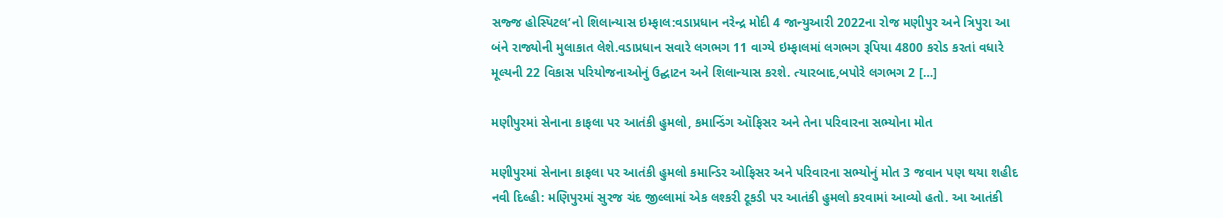સજ્જ હોસ્પિટલ’નો શિલાન્યાસ ઇમ્ફાલ:વડાપ્રધાન નરેન્દ્ર મોદી 4 જાન્યુઆરી 2022ના રોજ મણીપુર અને ત્રિપુરા આ બંને રાજ્યોની મુલાકાત લેશે.વડાપ્રધાન સવારે લગભગ 11 વાગ્યે ઇમ્ફાલમાં લગભગ રૂપિયા 4800 કરોડ કરતાં વધારે મૂલ્યની 22 વિકાસ પરિયોજનાઓનું ઉદ્ઘાટન અને શિલાન્યાસ કરશે. ત્યારબાદ,બપોરે લગભગ 2 […]

મણીપુરમાં સેનાના કાફલા પર આતંકી હુમલો, કમાન્ડિંગ ઑફિસર અને તેના પરિવારના સભ્યોના મોત

મણીપુરમાં સેનાના કાફલા પર આતંકી હુમલો કમાન્ડિર ઓફિસર અને પરિવારના સભ્યોનું મોત 3 જવાન પણ થયા શહીદ નવી દિલ્હી: મણિપુરમાં સુરજ ચંદ જીલ્લામાં એક લશ્કરી ટૂકડી પર આતંકી હુમલો કરવામાં આવ્યો હતો. આ આતંકી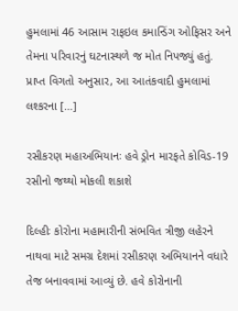હુમલામાં 46 આસામ રાફઇલ કમાન્ડિંગ ઓફિસર અને તેમના પરિવારનું ઘટનાસ્થળે જ મોત નિપજ્યું હતું. પ્રાપ્ત વિગતો અનુસાર, આ આતંકવાદી હુમલામાં લશ્કરના […]

રસીકરણ મહાઅભિયાનઃ હવે ડ્રોન મારફતે કોવિડ-19 રસીનો જથ્થો મોકલી શકાશે

દિલ્હીઃ કોરોના મહામારીની સંભવિત ત્રીજી લહેરને નાથવા માટે સમગ્ર દેશમાં રસીકરણ અભિયાનને વધારે તેજ બનાવવામાં આવ્યું છે. હવે કોરોનાની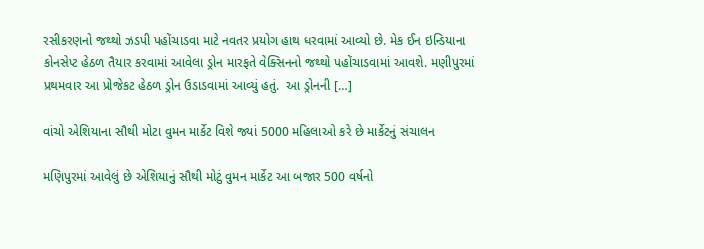રસીકરણનો જથ્થો ઝડપી પહોંચાડવા માટે નવતર પ્રયોગ હાથ ધરવામાં આવ્યો છે. મેક ઈન ઇન્ડિયાના કોનસેપ્ટ હેઠળ તૈયાર કરવામાં આવેલા ડ્રોન મારફતે વેક્સિનનો જથ્થો પહોંચાડવામાં આવશે. મણીપુરમાં પ્રથમવાર આ પ્રોજેકટ હેઠળ ડ્રોન ઉડાડવામાં આવ્યું હતું.  આ ડ્રોનની […]

વાંચો એશિયાના સૌથી મોટા વુમન માર્કેટ વિશે જ્યાં 5000 મહિલાઓ કરે છે માર્કેટનું સંચાલન

મણિપુરમાં આવેલું છે એશિયાનું સૌથી મોટું વુમન માર્કેટ આ બજાર 500 વર્ષનો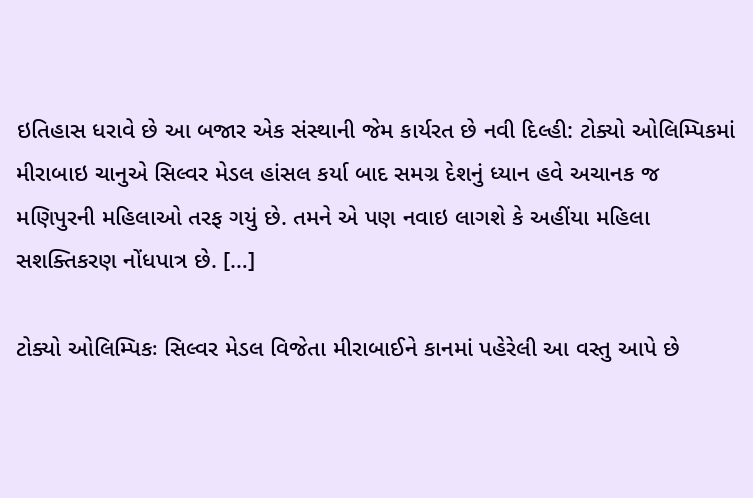ઇતિહાસ ધરાવે છે આ બજાર એક સંસ્થાની જેમ કાર્યરત છે નવી દિલ્હી: ટોક્યો ઓલિમ્પિકમાં મીરાબાઇ ચાનુએ સિલ્વર મેડલ હાંસલ કર્યા બાદ સમગ્ર દેશનું ધ્યાન હવે અચાનક જ મણિપુરની મહિલાઓ તરફ ગયું છે. તમને એ પણ નવાઇ લાગશે કે અહીંયા મહિલા સશક્તિકરણ નોંધપાત્ર છે. […]

ટોક્યો ઓલિમ્પિકઃ સિલ્વર મેડલ વિજેતા મીરાબાઈને કાનમાં પહેરેલી આ વસ્તુ આપે છે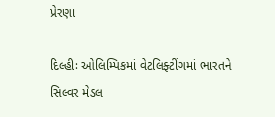પ્રેરણા

દિલ્હીઃ ઓલિમ્પિકમાં વેટલિફ્ટીંગમાં ભારતને સિલ્વર મેડલ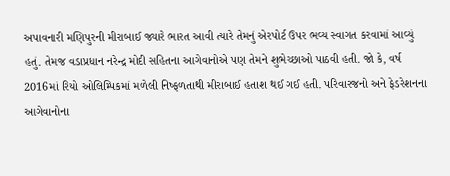અપાવનારી મણિપુરની મીરાબાઈ જ્યારે ભારત આવી ત્યારે તેમનું એરપોર્ટ ઉપર ભવ્ય સ્વાગત કરવામાં આવ્યું હતું. તેમજ વડાપ્રધાન નરેન્દ્ર મોદી સહિતના આગેવાનોએ પણ તેમને શુભેચ્છાઓ પાઠવી હતી. જો કે, વર્ષ 2016માં રિયો ઓલિમ્પિકમાં મળેલી નિષ્ફળતાથી મીરાબાઈ હતાશ થઈ ગઈ હતી. પરિવારજનો અને ફેડરેશનના આગેવાનોના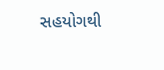સહયોગથી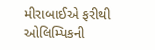મીરાબાઈએ ફરીથી ઓલિમ્પિકની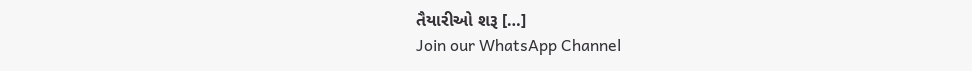તૈયારીઓ શરૂ […]
Join our WhatsApp Channel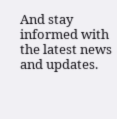And stay informed with the latest news and updates.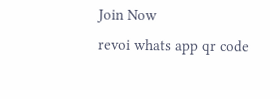Join Now
revoi whats app qr code